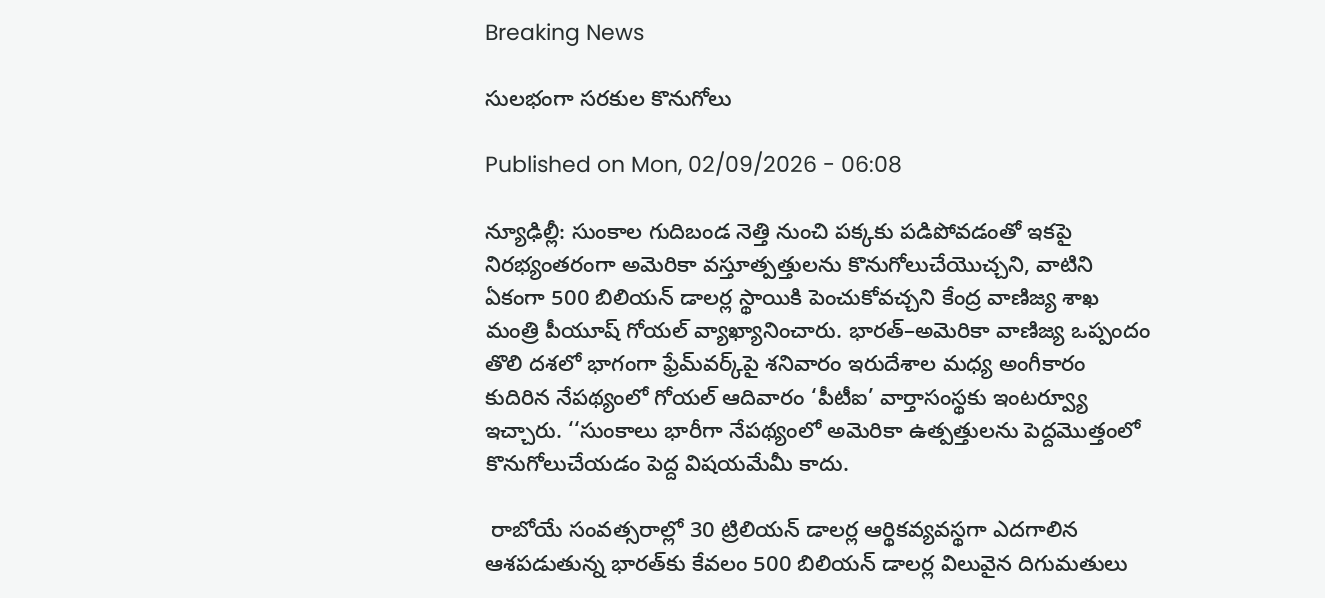Breaking News

సులభంగా సరకుల కొనుగోలు

Published on Mon, 02/09/2026 - 06:08

న్యూఢిల్లీ: సుంకాల గుదిబండ నెత్తి నుంచి పక్కకు పడిపోవడంతో ఇకపై నిరభ్యంతరంగా అమెరికా వస్తూత్పత్తులను కొనుగోలుచేయొచ్చని, వాటిని ఏకంగా 500 బిలియన్‌ డాలర్ల స్థాయికి పెంచుకోవచ్చని కేంద్ర వాణిజ్య శాఖ మంత్రి పీయూష్‌ గోయల్‌ వ్యాఖ్యానించారు. భారత్‌–అమెరికా వాణిజ్య ఒప్పందం తొలి దశలో భాగంగా ఫ్రేమ్‌వర్క్‌పై శనివారం ఇరుదేశాల మధ్య అంగీకారం కుదిరిన నేపథ్యంలో గోయల్‌ ఆదివారం ‘పీటీఐ’ వార్తాసంస్థకు ఇంటర్వ్యూ ఇచ్చారు. ‘‘సుంకాలు భారీగా నేపథ్యంలో అమెరికా ఉత్పత్తులను పెద్దమొత్తంలో కొనుగోలుచేయడం పెద్ద విషయమేమీ కాదు.

 రాబోయే సంవత్సరాల్లో 30 ట్రిలియన్‌ డాలర్ల ఆర్థికవ్యవస్థగా ఎదగాలిన ఆశపడుతున్న భారత్‌కు కేవలం 500 బిలియన్‌ డాలర్ల విలువైన దిగుమతులు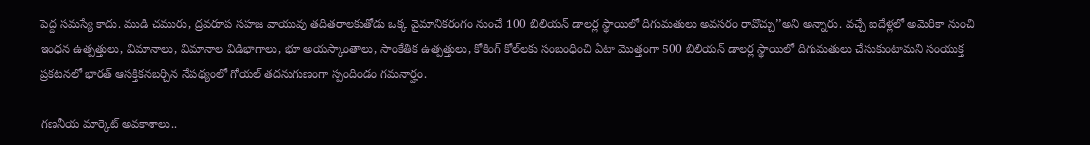పెద్ద సమస్యే కాదు. ముడి చమురు, ద్రవరూప సహజ వాయువు తదితరాలకుతోడు ఒక్క వైమానికరంగం నుంచే 100 బిలియన్‌ డాలర్ల స్థాయిలో దిగుమతులు అవసరం రావొచ్చు’’అని అన్నారు. వచ్చే ఐదేళ్లలో అమెరికా నుంచి ఇంధన ఉత్పత్తులు, విమానాలు, విమానాల విడిభాగాలు, భూ అయస్కాంతాలు, సాంకేతిక ఉత్పత్తులు, కోకింగ్‌ కోల్‌లకు సంబంధించి ఏటా మొత్తంగా 500 బిలియన్‌ డాలర్ల స్థాయిలో దిగుమతులు చేసుకుంటామని సంయుక్త ప్రకటనలో భారత్‌ ఆసక్తికనబర్చిన నేపథ్యంలో గోయల్‌ తదనుగుణంగా స్పందిండం గమనార్హం.

గణనీయ మార్కెట్‌ అవకాశాలు..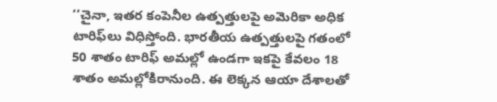‘‘చైనా, ఇతర కంపెనీల ఉత్పత్తులపై అమెరికా అధిక టారిఫ్‌లు విధిస్తోంది. భారతీయ ఉత్పత్తులపై గతంలో 50 శాతం టారిఫ్‌ అమల్లో ఉండగా ఇకపై కేవలం 18 శాతం అమల్లోకిరానుంది. ఈ లెక్కన ఆయా దేశాలతో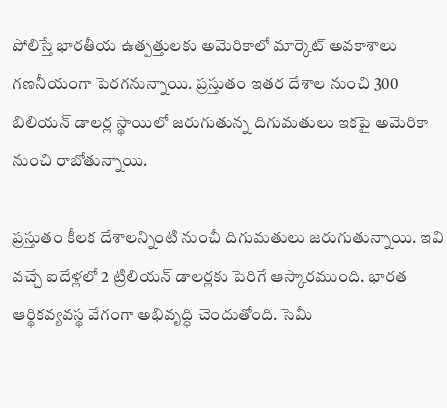పోలిస్తే భారతీయ ఉత్పత్తులకు అమెరికాలో మార్కెట్‌ అవకాశాలు గణనీయంగా పెరగనున్నాయి. ప్రస్తుతం ఇతర దేశాల నుంచి 300 బిలియన్‌ డాలర్ల స్థాయిలో జరుగుతున్న దిగుమతులు ఇకపై అమెరికా నుంచి రాబోతున్నాయి.

ప్రస్తుతం కీలక దేశాలన్నింటి నుంచీ దిగుమతులు జరుగుతున్నాయి. ఇవి వచ్చే ఐదేళ్లలో 2 ట్రిలియన్‌ డాలర్లకు పెరిగే ఆస్కారముంది. భారత ఆర్థికవ్యవస్థ వేగంగా అభివృద్ధి చెందుతోంది. సెమీ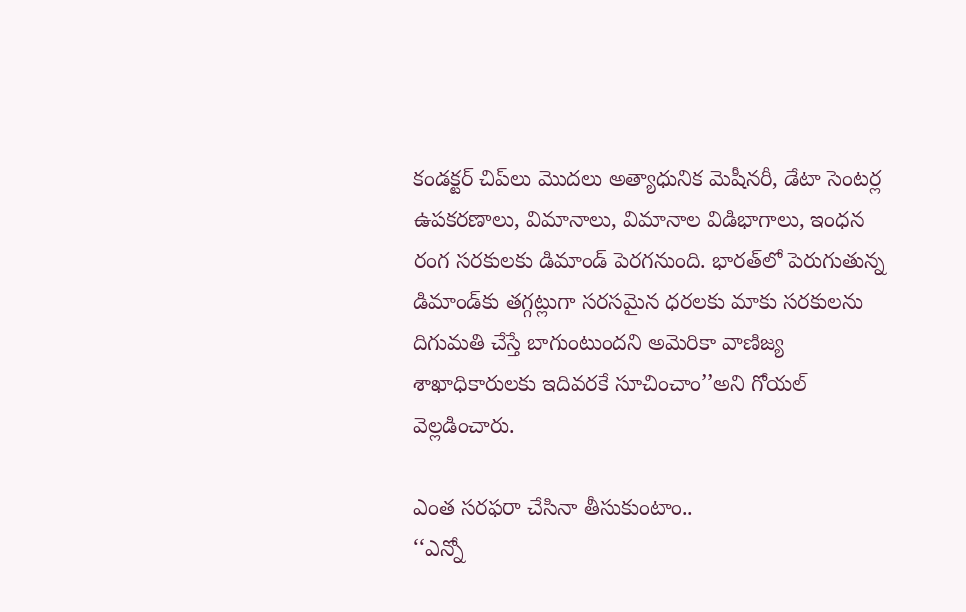కండక్టర్‌ చిప్‌లు మొదలు అత్యాధునిక మెషీనరీ, డేటా సెంటర్ల ఉపకరణాలు, విమానాలు, విమానాల విడిభాగాలు, ఇంధన రంగ సరకులకు డిమాండ్‌ పెరగనుంది. భారత్‌లో పెరుగుతున్న డిమాండ్‌కు తగ్గట్లుగా సరసమైన ధరలకు మాకు సరకులను దిగుమతి చేస్తే బాగుంటుందని అమెరికా వాణిజ్య శాఖాధికారులకు ఇదివరకే సూచించాం’’అని గోయల్‌ వెల్లడించారు.

ఎంత సరఫరా చేసినా తీసుకుంటాం..
‘‘ఎన్నో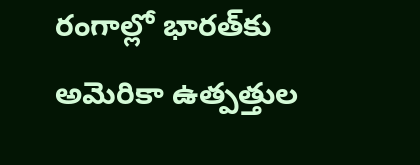రంగాల్లో భారత్‌కు అమెరికా ఉత్పత్తుల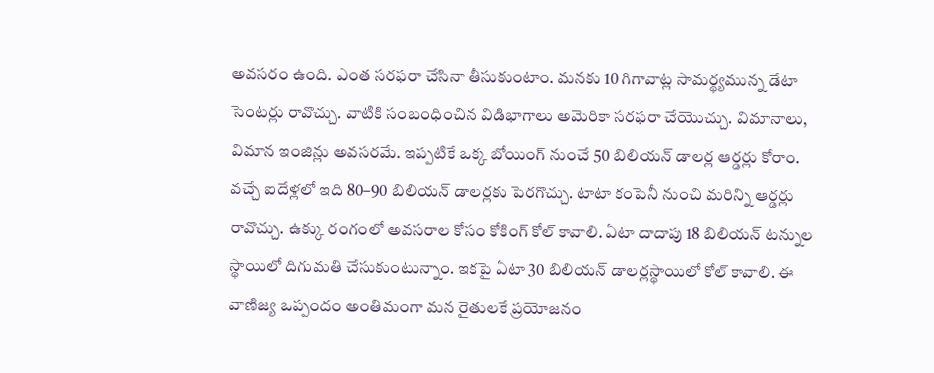అవసరం ఉంది. ఎంత సరఫరా చేసినా తీసుకుంటాం. మనకు 10 గిగావాట్ల సామర్థ్యమున్న డేటా సెంటర్లు రావొచ్చు. వాటికి సంబంధించిన విడిభాగాలు అమెరికా సరఫరా చేయొచ్చు. విమానాలు, విమాన ఇంజిన్లు అవసరమే. ఇప్పటికే ఒక్క బోయింగ్‌ నుంచే 50 బిలియన్‌ డాలర్ల ఆర్డర్లు కోరాం. వచ్చే ఐదేళ్లలో ఇది 80–90 బిలియన్‌ డాలర్లకు పెరగొచ్చు. టాటా కంపెనీ నుంచి మరిన్ని ఆర్డర్లు రావొచ్చు. ఉక్కు రంగంలో అవసరాల కోసం కోకింగ్‌ కోల్‌ కావాలి. ఏటా దాదాపు 18 బిలియన్‌ టన్నుల స్థాయిలో దిగుమతి చేసుకుంటున్నాం. ఇకపై ఏటా 30 బిలియన్‌ డాలర్లస్థాయిలో కోల్‌ కావాలి. ఈ వాణిజ్య ఒప్పందం అంతిమంగా మన రైతులకే ప్రయోజనం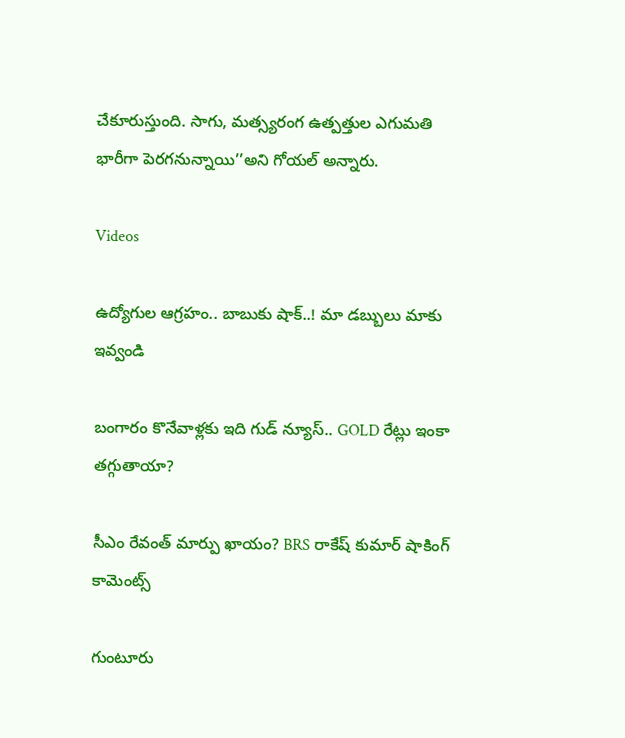చేకూరుస్తుంది. సాగు, మత్స్యరంగ ఉత్పత్తుల ఎగుమతి భారీగా పెరగనున్నాయి’’అని గోయల్‌ అన్నారు.

Videos

ఉద్యోగుల ఆగ్రహం.. బాబుకు షాక్..! మా డబ్బులు మాకు ఇవ్వండి

బంగారం కొనేవాళ్లకు ఇది గుడ్ న్యూస్.. GOLD రేట్లు ఇంకా తగ్గుతాయా?

సీఎం రేవంత్ మార్పు ఖాయం? BRS రాకేష్ కుమార్ షాకింగ్ కామెంట్స్

గుంటూరు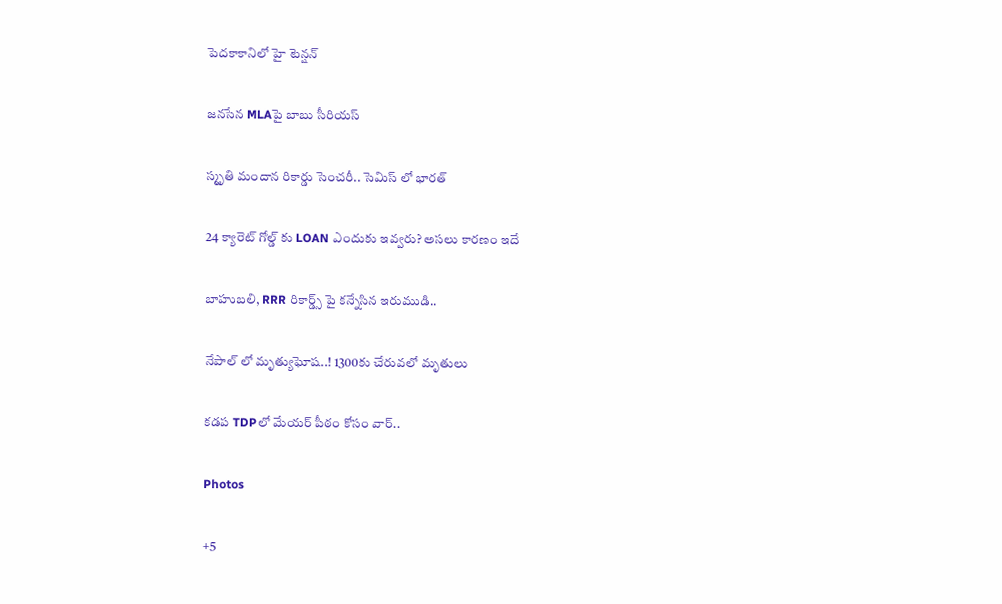పెదకాకానిలో హై టెన్షన్

జనసేన MLAపై బాబు సీరియస్

స్మృతి మందాన రికార్డు సెంచరీ.. సెమిస్ లో భారత్

24 క్యారెట్ గోల్డ్ కు LOAN ఎందుకు ఇవ్వరు? అసలు కారణం ఇదే

బాహుబలి, RRR రికార్డ్స్ పై కన్నేసిన ఇరుముడి..

నేపాల్ లో మృత్యుఘోష..! 1300కు చేరువలో మృతులు

కడప TDPలో మేయర్ పీఠం కోసం వార్..

Photos

+5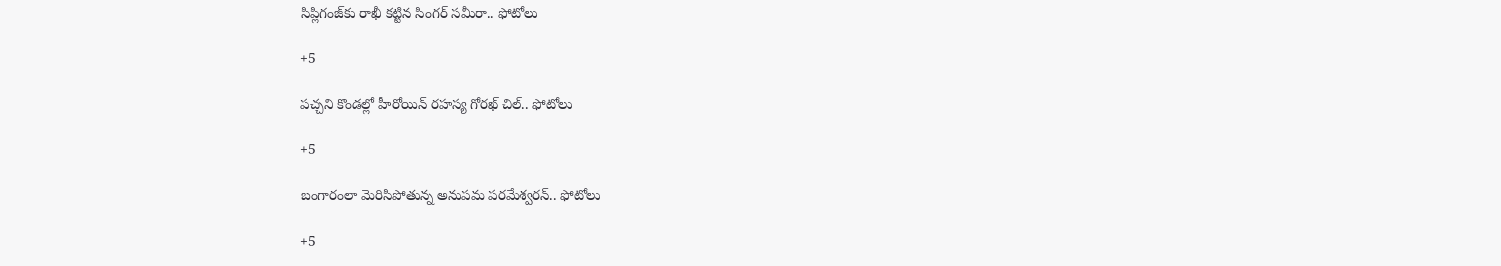సిప్లిగంజ్‌కు రాఖీ కట్టిన సింగర్ సమీరా.. ఫోటోలు

+5

పచ్చని కొండల్లో హీరోయిన్ రహస్య గోరఖ్ చిల్.. ఫోటోలు

+5

బంగారంలా మెరిసిపోతున్న అనుపమ పరమేశ్వరన్.. ఫోటోలు

+5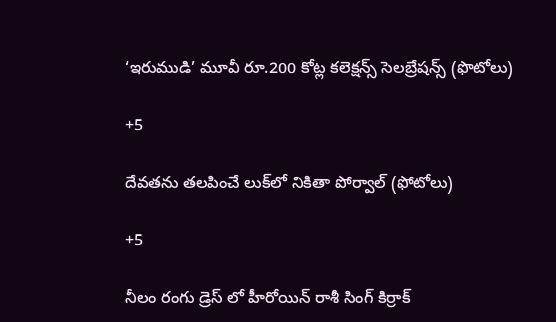‘ఇరుముడి’ మూవీ రూ.200 కోట్ల కలెక్షన్స్ సెలబ్రేషన్స్ (ఫొటోలు)

+5

దేవతను తలపించే లుక్‌లో నికితా పోర్వాల్‌ (ఫోటోలు)

+5

నీలం రంగు డ్రెస్ లో హీరోయిన్ రాశీ సింగ్ కిర్రాక్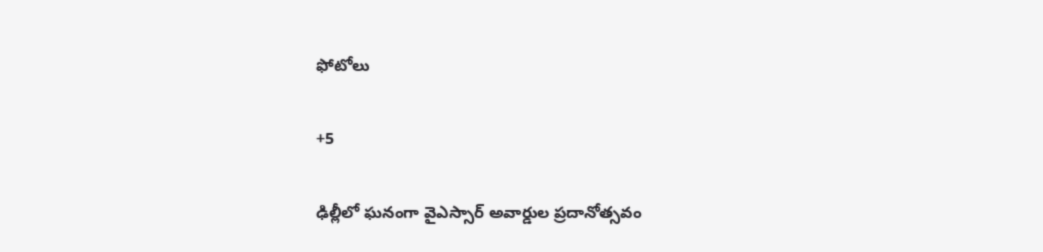ఫోటోలు

+5

ఢిల్లీలో ఘనంగా వైఎస్సార్‌ అవార్డుల ప్రదానోత్సవం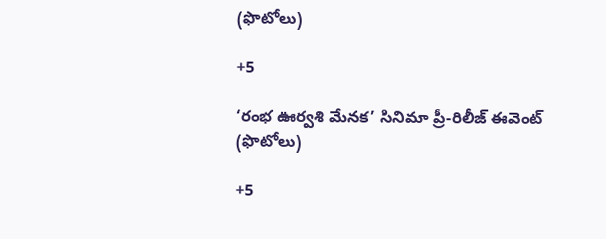(ఫొటోలు)

+5

‘రంభ ఊర్వశి మేనక’ సినిమా ప్రీ-రిలీజ్ ఈవెంట్‌ (ఫొటోలు)

+5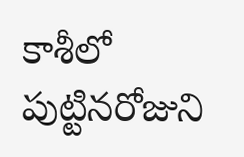కాశీలో పుట్టినరోజుని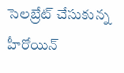సెలబ్రేట్ చేసుకున్న హీరోయిన్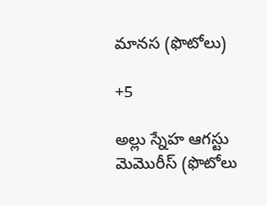మానస (ఫొటోలు)

+5

అల్లు స్నేహ ఆగస్టు మెమొరీస్ (ఫొటోలు